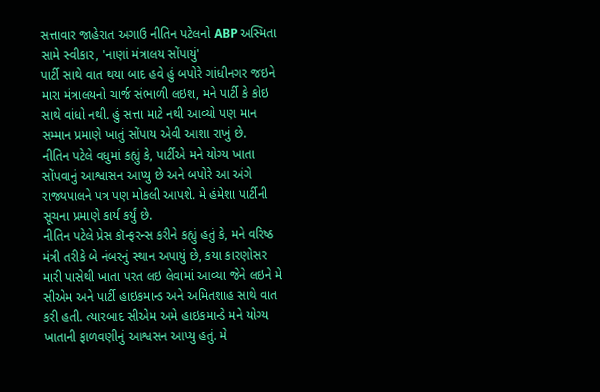સત્તાવાર જાહેરાત અગાઉ નીતિન પટેલનો ABP અસ્મિતા સામે સ્વીકાર, 'નાણાં મંત્રાલય સોંપાયું'
પાર્ટી સાથે વાત થયા બાદ હવે હું બપોરે ગાંધીનગર જઇને મારા મંત્રાલયનો ચાર્જ સંભાળી લઇશ, મને પાર્ટી કે કોઇ સાથે વાંધો નથી. હું સત્તા માટે નથી આવ્યો પણ માન સમ્માન પ્રમાણે ખાતું સોંપાય એવી આશા રાખું છે.
નીતિન પટેલે વધુમાં કહ્યું કે, પાર્ટીએ મને યોગ્ય ખાતા સોંપવાનું આશ્વાસન આપ્યુ છે અને બપોરે આ અંગે રાજ્યપાલને પત્ર પણ મોકલી આપશે. મે હંમેશા પાર્ટીની સૂચના પ્રમાણે કાર્ય કર્યું છે.
નીતિન પટેલે પ્રેસ કૉન્ફરન્સ કરીને કહ્યું હતું કે, મને વરિષ્ઠ મંત્રી તરીકે બે નંબરનું સ્થાન અપાયું છે, કયા કારણોસર મારી પાસેથી ખાતા પરત લઇ લેવામાં આવ્યા જેને લઇને મે સીએમ અને પાર્ટી હાઇકમાન્ડ અને અમિતશાહ સાથે વાત કરી હતી. ત્યારબાદ સીએમ અમે હાઇકમાન્ડે મને યોગ્ય ખાતાની ફાળવણીનું આશ્વસન આપ્યુ હતું. મે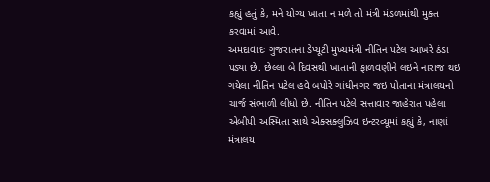કહ્યું હતું કે, મને યોગ્ય ખાતા ન મળે તો મંત્રી મંડળમાંથી મુક્ત કરવામાં આવે.
અમદાવાદઃ ગુજરાતના ડેપ્યૂટી મુખ્યમંત્રી નીતિન પટેલ આખરે ઠંડા પડ્યા છે. છેલ્લા બે દિવસથી ખાતાની ફાળવણીને લઇને નારાજ થઇ ગયેલા નીતિન પટેલ હવે બપોરે ગાંધીનગર જઇ પોતાના મંત્રાલયનો ચાર્જ સંભાળી લીધો છે. નીતિન પટેલે સત્તાવાર જાહેરાત પહેલા એબીપી અસ્મિતા સાથે એક્સક્લુઝિવ ઇન્ટરવ્યૂમાં કહ્યું કે, નાણાં મંત્રાલય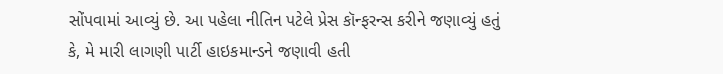સોંપવામાં આવ્યું છે. આ પહેલા નીતિન પટેલે પ્રેસ કૉન્ફરન્સ કરીને જણાવ્યું હતું કે, મે મારી લાગણી પાર્ટી હાઇકમાન્ડને જણાવી હતી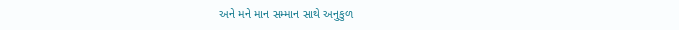અને મને માન સમ્માન સાથે અનુકુળ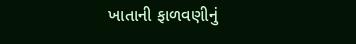ખાતાની ફાળવણીનું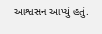આશ્વસન આપ્યું હતું.